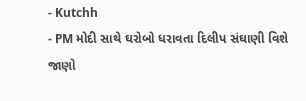- Kutchh
- PM મોદી સાથે ઘરોબો ધરાવતા દિલીપ સંઘાણી વિશે જાણો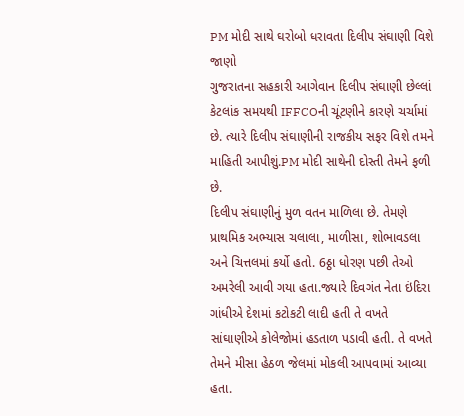PM મોદી સાથે ઘરોબો ધરાવતા દિલીપ સંઘાણી વિશે જાણો
ગુજરાતના સહકારી આગેવાન દિલીપ સંઘાણી છેલ્લાં કેટલાંક સમયથી IFFCOની ચૂંટણીને કારણે ચર્ચામાં છે. ત્યારે દિલીપ સંઘાણીની રાજકીય સફર વિશે તમને માહિતી આપીશું.PM મોદી સાથેની દોસ્તી તેમને ફળી છે.
દિલીપ સંઘાણીનું મુળ વતન માળિલા છે. તેમણે પ્રાથમિક અભ્યાસ ચલાલા, માળીસા, શોભાવડલા અને ચિત્તલમાં કર્યો હતો. 6ઠ્ઠા ધોરણ પછી તેઓ અમરેલી આવી ગયા હતા.જ્યારે દિવગંત નેતા ઇંદિરા ગાંધીએ દેશમાં કટોકટી લાદી હતી તે વખતે સાંઘાણીએ કોલેજોમાં હડતાળ પડાવી હતી. તે વખતે તેમને મીસા હેઠળ જેલમાં મોકલી આપવામાં આવ્યા હતા.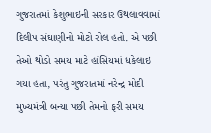ગુજરાતમાં કેશુભાઇની સરકાર ઉથલાવવામાં દિલીપ સંઘાણીનો મોટો રોલ હતો. એ પછી તેઓ થોડો સમય માટે હાંસિયમાં ધકેલાઇ ગયા હતા, પરંતુ ગુજરાતમાં નરેન્દ્ર મોદી મુખ્યમંત્રી બન્યા પછી તેમનો ફરી સમય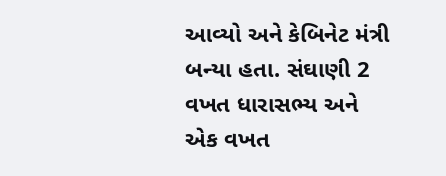આવ્યો અને કેબિનેટ મંત્રી બન્યા હતા. સંઘાણી 2 વખત ધારાસભ્ય અને એક વખત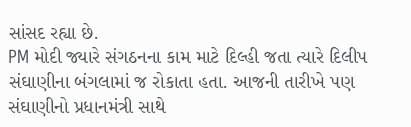સાંસદ રહ્યા છે.
PM મોદી જ્યારે સંગઠનના કામ માટે દિલ્હી જતા ત્યારે દિલીપ સંઘાણીના બંગલામાં જ રોકાતા હતા. આજની તારીખે પણ સંઘાણીનો પ્રધાનમંત્રી સાથે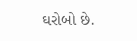ઘરોબો છે.